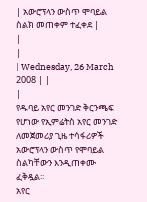| አውሮፕላን ውስጥ ሞባይል ስልክ መጠቀም ተፈቀደ |
|
|
| Wednesday, 26 March 2008 | |
|
የዱባይ አየር መንገድ ቅርንጫፍ የሆነው የኢምሬትስ አየር መንገድ ለመጀመሪያ ጊዜ ተሳፋሪዎች አውሮፕላን ውስጥ የሞባይል ስልካቸውን እንዲጠቀሙ ፈቅዷል፡፡
አየር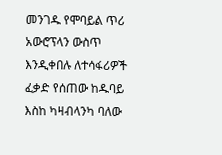መንገዱ የሞባይል ጥሪ አውሮፕላን ውስጥ እንዲቀበሉ ለተሳፋሪዎች ፈቃድ የሰጠው ከዱባይ እስከ ካዛብላንካ ባለው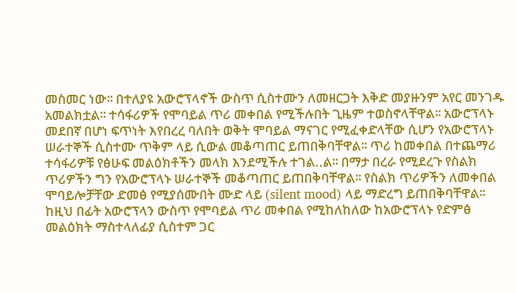መስመር ነው፡፡ በተለያዩ አውሮፕላኖች ውስጥ ሲስተሙን ለመዘርጋት እቅድ መያዙንም አየር መንገዱ አመልክቷል፡፡ ተሳፋሪዎች የሞባይል ጥሪ መቀበል የሚችሉበት ጊዜም ተወስኖላቸዋል፡፡ አውሮፕላኑ መደበኛ በሆነ ፍጥነት እየበረረ ባለበት ወቅት ሞባይል ማናገር የሚፈቀድላቸው ሲሆን የአውሮፕላኑ ሠራተኞች ሲስተሙ ጥቅም ላይ ሲውል መቆጣጠር ይጠበቅባቸዋል፡፡ ጥሪ ከመቀበል በተጨማሪ ተሳፋሪዎቹ የፅሁፍ መልዕክቶችን መላክ እንደሚችሉ ተገል..ል፡፡ በማታ በረራ የሚደረጉ የስልክ ጥሪዎችን ግን የአውሮፕላኑ ሠራተኞች መቆጣጠር ይጠበቅባቸዋል፡፡ የስልክ ጥሪዎችን ለመቀበል ሞባይሎቻቸው ድመፅ የሚያሰሙበት ሙድ ላይ (silent mood) ላይ ማድረግ ይጠበቅባቸዋል፡፡ ከዚህ በፊት አውሮፕላን ውስጥ የሞባይል ጥሪ መቀበል የሚከለከለው ከአውሮፕላኑ የድምፅ መልዕክት ማስተላለፊያ ሲስተም ጋር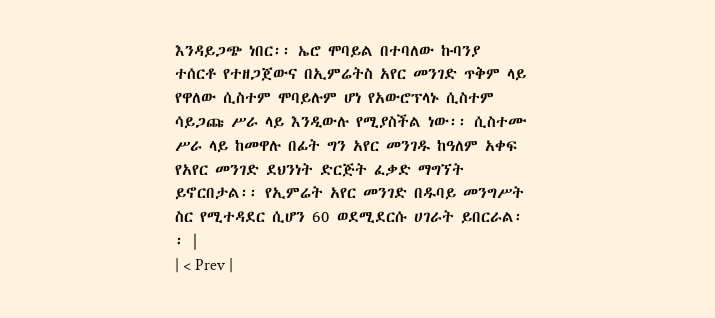እንዳይጋጭ ነበር፡፡ ኤሮ ሞባይል በተባለው ኩባንያ ተሰርቶ የተዘጋጀውና በኢምሬትስ አየር መንገድ ጥቅም ላይ የዋለው ሲስተም ሞባይሉም ሆነ የአውሮፕላኑ ሲስተም ሳይጋጩ ሥራ ላይ እንዲውሉ የሚያስችል ነው፡፡ ሲስተሙ ሥራ ላይ ከመዋሉ በፊት ግን አየር መንገዱ ከዓለም አቀፍ የአየር መንገድ ደህንነት ድርጅት ፈቃድ ማግኘት ይኖርበታል፡፡ የኢምሬት አየር መንገድ በዱባይ መንግሥት ስር የሚተዳደር ሲሆን 60 ወደሚደርሱ ሀገራት ይበርራል፡፡ |
| < Prev |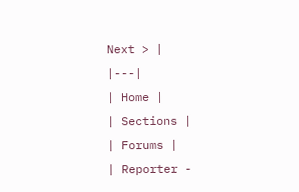Next > |
|---|
| Home |
| Sections |
| Forums |
| Reporter -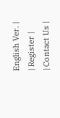English Ver. |
| Register |
| Contact Us |